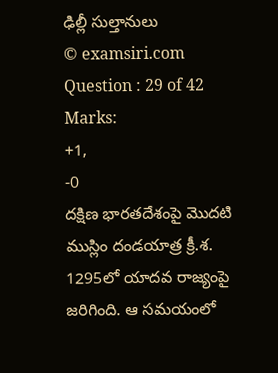ఢిల్లీ సుల్తానులు
© examsiri.com
Question : 29 of 42
Marks:
+1,
-0
దక్షిణ భారతదేశంపై మొదటి ముస్లిం దండయాత్ర క్రీ.శ. 1295లో యాదవ రాజ్యంపై జరిగింది. ఆ సమయంలో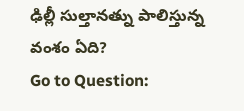ఢిల్లీ సుల్తానత్ను పాలిస్తున్న వంశం ఏది?
Go to Question: